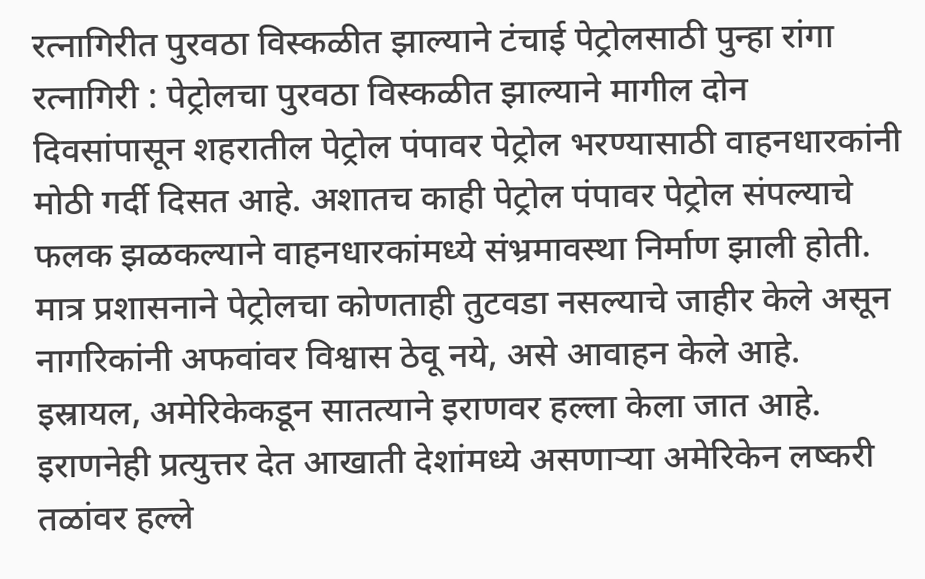रत्नागिरीत पुरवठा विस्कळीत झाल्याने टंचाई पेट्रोलसाठी पुन्हा रांगा
रत्नागिरी : पेट्रोलचा पुरवठा विस्कळीत झाल्याने मागील दोन दिवसांपासून शहरातील पेट्रोल पंपावर पेट्रोल भरण्यासाठी वाहनधारकांनी मोठी गर्दी दिसत आहे. अशातच काही पेट्रोल पंपावर पेट्रोल संपल्याचे फलक झळकल्याने वाहनधारकांमध्ये संभ्रमावस्था निर्माण झाली होती. मात्र प्रशासनाने पेट्रोलचा कोणताही तुटवडा नसल्याचे जाहीर केले असून नागरिकांनी अफवांवर विश्वास ठेवू नये, असे आवाहन केले आहे.
इस्रायल, अमेरिकेकडून सातत्याने इराणवर हल्ला केला जात आहे. इराणनेही प्रत्युत्तर देत आखाती देशांमध्ये असणाऱ्या अमेरिकेन लष्करी तळांवर हल्ले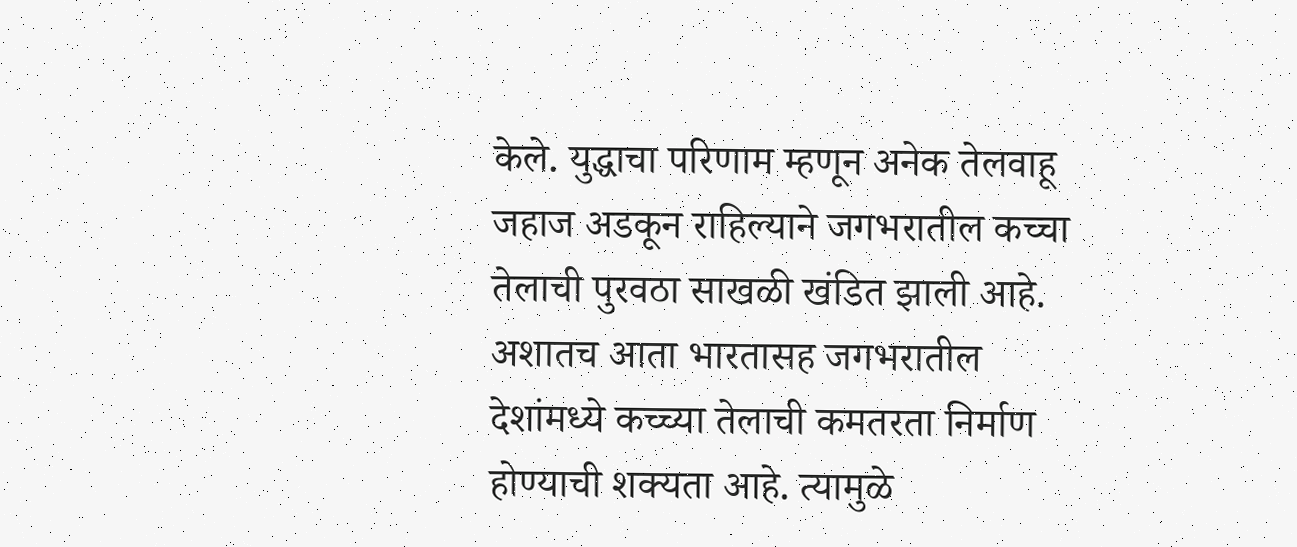केले. युद्धाचा परिणाम म्हणून अनेक तेलवाहू जहाज अडकून राहिल्याने जगभरातील कच्चा तेलाची पुरवठा साखळी खंडित झाली आहे. अशातच आता भारतासह जगभरातील देशांमध्ये कच्च्या तेलाची कमतरता निर्माण होण्याची शक्यता आहे. त्यामुळे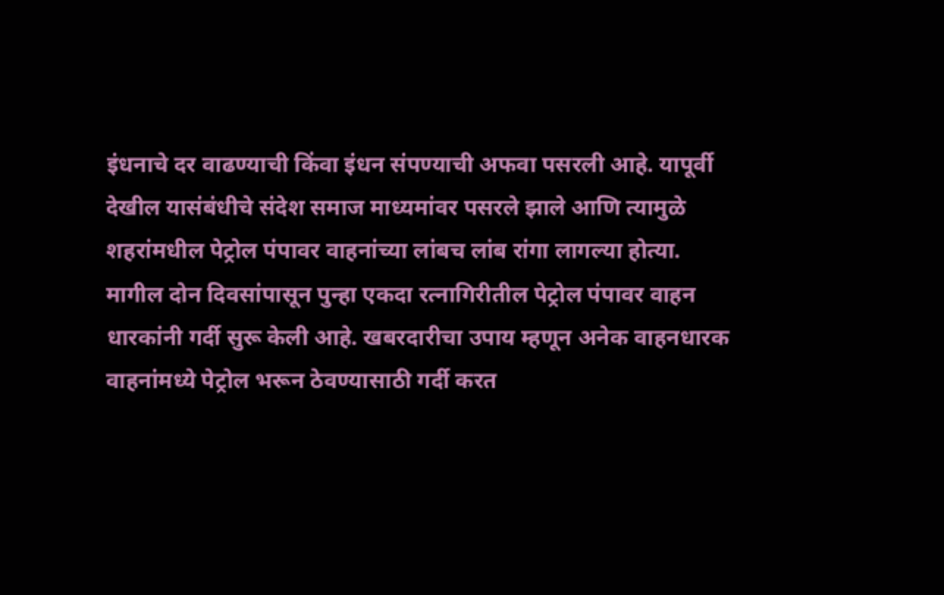इंधनाचे दर वाढण्याची किंवा इंधन संपण्याची अफवा पसरली आहे. यापूर्वी देखील यासंबंधीचे संदेश समाज माध्यमांवर पसरले झाले आणि त्यामुळे शहरांमधील पेट्रोल पंपावर वाहनांच्या लांबच लांब रांगा लागल्या होत्या.
मागील दोन दिवसांपासून पुन्हा एकदा रत्नागिरीतील पेट्रोल पंपावर वाहन धारकांनी गर्दी सुरू केली आहे. खबरदारीचा उपाय म्हणून अनेक वाहनधारक वाहनांमध्ये पेट्रोल भरून ठेवण्यासाठी गर्दी करत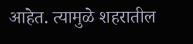आहेत. त्यामुळे शहरातील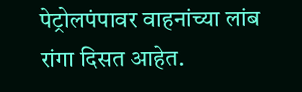पेट्रोलपंपावर वाहनांच्या लांब रांगा दिसत आहेत.